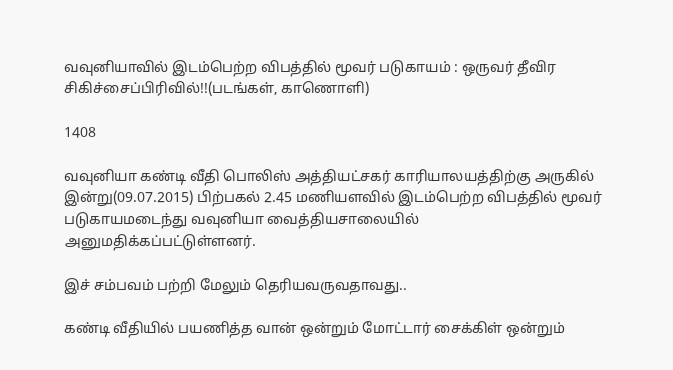வவுனியாவில் இடம்பெற்ற விபத்தில் மூவர் படுகாயம் : ஒருவர் தீவிர சிகிச்சைப்பிரிவில்!!(படங்கள், காணொளி)

1408

வவுனியா கண்டி வீதி பொலிஸ் அத்தியட்சகர் காரியாலயத்திற்கு அருகில் இன்று(09.07.2015) பிற்பகல் 2.45 மணியளவில் இடம்பெற்ற விபத்தில் மூவர் படுகாயமடைந்து வவுனியா வைத்தியசாலையில் அனுமதிக்கப்பட்டுள்ளனர்.

இச் சம்பவம் பற்றி மேலும் தெரியவருவதாவது..

கண்டி வீதியில் பயணித்த வான் ஒன்றும் மோட்டார் சைக்கிள் ஒன்றும்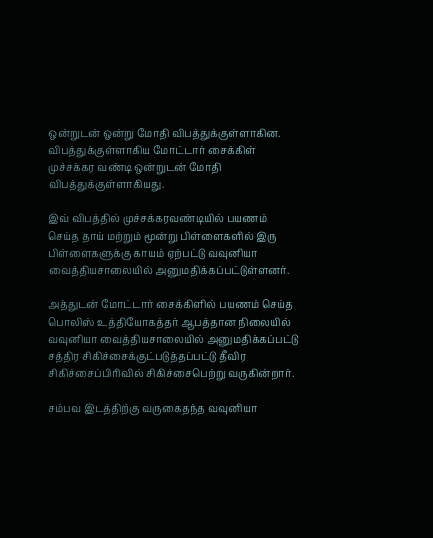ஒன்றுடன் ஒன்று மோதி விபத்துக்குள்ளாகின. விபத்துக்குள்ளாகிய மோட்டார் சைக்கிள் முச்சக்கர வண்டி ஒன்றுடன் மோதி விபத்துக்குள்ளாகியது.

இவ் விபத்தில் முச்சக்கரவண்டியில் பயணம் செய்த தாய் மற்றும் மூன்று பிள்ளைகளில் இரு பிள்ளைகளுக்கு காயம் ஏற்பட்டு வவுனியா வைத்தியசாலையில் அனுமதிக்கப்பட்டுள்ளனர்.

அத்துடன் மோட்டார் சைக்கிளில் பயணம் செய்த பொலிஸ் உத்தியோகத்தர் ஆபத்தான நிலையில் வவுனியா வைத்தியசாலையில் அனுமதிக்கப்பட்டு சத்திர சிகிச்சைக்குட்படுத்தப்பட்டு தீவிர சிகிச்சைப்பிரிவில் சிகிச்சைபெற்று வருகின்றார்.

சம்பவ இடத்திற்கு வருகைதந்த வவுனியா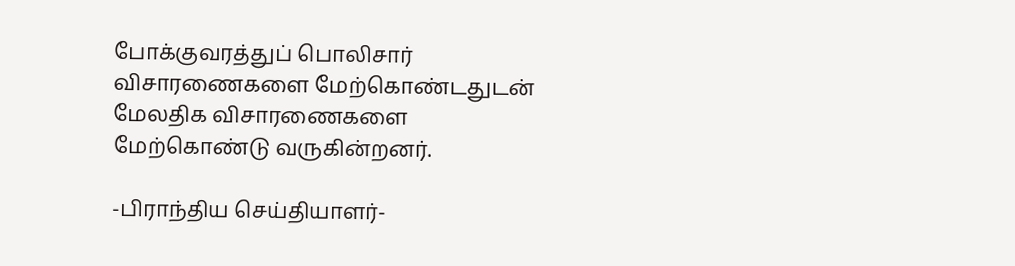போக்குவரத்துப் பொலிசார் விசாரணைகளை மேற்கொண்டதுடன் மேலதிக விசாரணைகளை மேற்கொண்டு வருகின்றனர்.

-பிராந்திய செய்தியாளர்-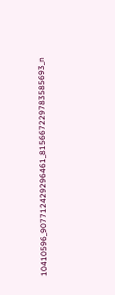10410596_907712429296461_815667229783585693_n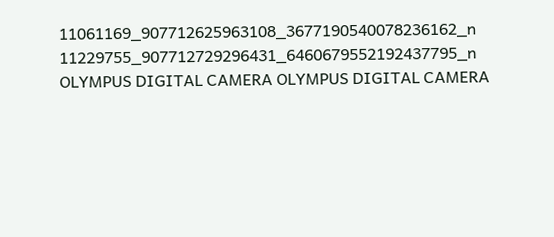11061169_907712625963108_3677190540078236162_n 11229755_907712729296431_6460679552192437795_n OLYMPUS DIGITAL CAMERA OLYMPUS DIGITAL CAMERA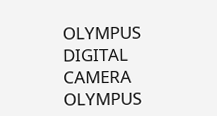OLYMPUS DIGITAL CAMERA OLYMPUS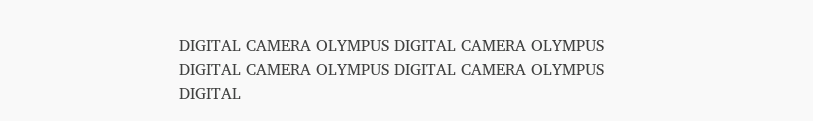DIGITAL CAMERA OLYMPUS DIGITAL CAMERA OLYMPUS DIGITAL CAMERA OLYMPUS DIGITAL CAMERA OLYMPUS DIGITAL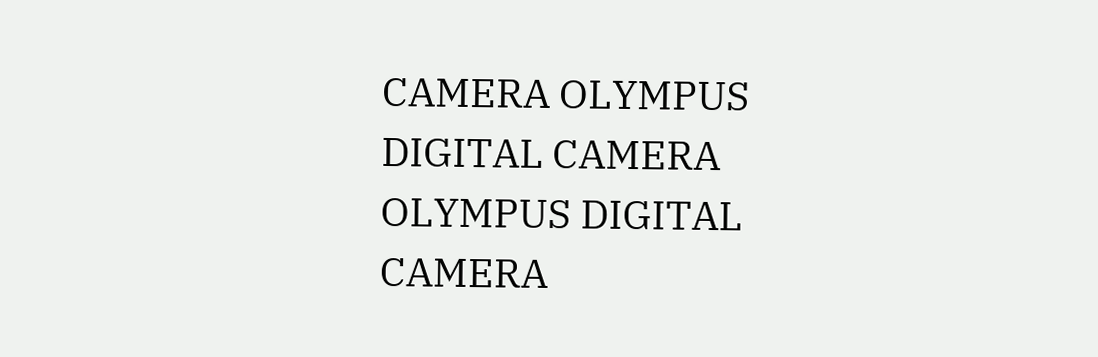CAMERA OLYMPUS DIGITAL CAMERA OLYMPUS DIGITAL CAMERA